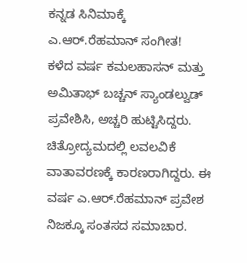ಕನ್ನಡ ಸಿನಿಮಾಕ್ಕೆ ಎ.ಆರ್.ರೆಹಮಾನ್ ಸಂಗೀತ!
ಕಳೆದ ವರ್ಷ ಕಮಲಹಾಸನ್ ಮತ್ತು ಅಮಿತಾಭ್ ಬಚ್ಚನ್ ಸ್ಯಾಂಡಲ್ವುಡ್ ಪ್ರವೇಶಿಸಿ, ಅಚ್ಚರಿ ಹುಟ್ಟಿಸಿದ್ದರು. ಚಿತ್ರೋದ್ಯಮದಲ್ಲಿ ಲವಲವಿಕೆ ವಾತಾವರಣಕ್ಕೆ ಕಾರಣರಾಗಿದ್ದರು. ಈ ವರ್ಷ ಎ.ಆರ್.ರೆಹಮಾನ್ ಪ್ರವೇಶ ನಿಜಕ್ಕೂ ಸಂತಸದ ಸಮಾಚಾರ.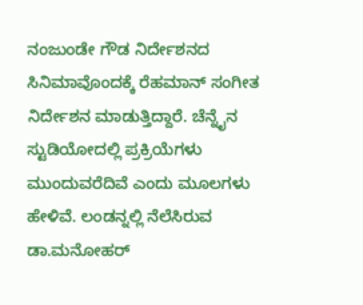ನಂಜುಂಡೇ ಗೌಡ ನಿರ್ದೇಶನದ ಸಿನಿಮಾವೊಂದಕ್ಕೆ ರೆಹಮಾನ್ ಸಂಗೀತ ನಿರ್ದೇಶನ ಮಾಡುತ್ತಿದ್ದಾರೆ. ಚೆನ್ನೈನ ಸ್ಟುಡಿಯೋದಲ್ಲಿ ಪ್ರಕ್ರಿಯೆಗಳು ಮುಂದುವರೆದಿವೆ ಎಂದು ಮೂಲಗಳು ಹೇಳಿವೆ. ಲಂಡನ್ನಲ್ಲಿ ನೆಲೆಸಿರುವ ಡಾ.ಮನೋಹರ್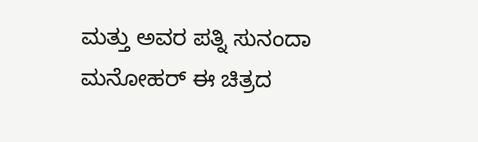ಮತ್ತು ಅವರ ಪತ್ನಿ ಸುನಂದಾ ಮನೋಹರ್ ಈ ಚಿತ್ರದ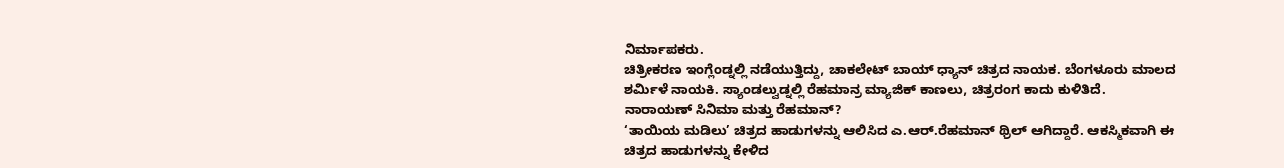ನಿರ್ಮಾಪಕರು.
ಚಿತ್ರೀಕರಣ ಇಂಗ್ಲೆಂಡ್ನಲ್ಲಿ ನಡೆಯುತ್ತಿದ್ದು, ಚಾಕಲೇಟ್ ಬಾಯ್ ಧ್ಯಾನ್ ಚಿತ್ರದ ನಾಯಕ. ಬೆಂಗಳೂರು ಮಾಲದ ಶರ್ಮಿಳೆ ನಾಯಕಿ. ಸ್ಯಾಂಡಲ್ವುಡ್ನಲ್ಲಿ ರೆಹಮಾನ್ರ ಮ್ಯಾಜಿಕ್ ಕಾಣಲು, ಚಿತ್ರರಂಗ ಕಾದು ಕುಳಿತಿದೆ.
ನಾರಾಯಣ್ ಸಿನಿಮಾ ಮತ್ತು ರೆಹಮಾನ್?
‘ತಾಯಿಯ ಮಡಿಲು’ ಚಿತ್ರದ ಹಾಡುಗಳನ್ನು ಆಲಿಸಿದ ಎ.ಆರ್.ರೆಹಮಾನ್ ಥ್ರಿಲ್ ಆಗಿದ್ದಾರೆ. ಆಕಸ್ಮಿಕವಾಗಿ ಈ ಚಿತ್ರದ ಹಾಡುಗಳನ್ನು ಕೇಳಿದ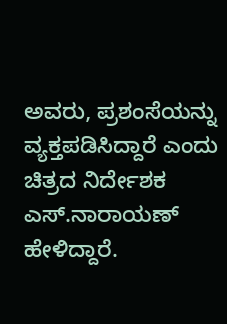ಅವರು, ಪ್ರಶಂಸೆಯನ್ನು ವ್ಯಕ್ತಪಡಿಸಿದ್ದಾರೆ ಎಂದು ಚಿತ್ರದ ನಿರ್ದೇಶಕ ಎಸ್.ನಾರಾಯಣ್ ಹೇಳಿದ್ದಾರೆ.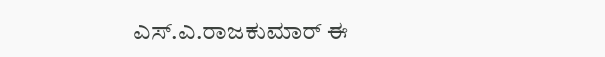ಎಸ್.ಎ.ರಾಜಕುಮಾರ್ ಈ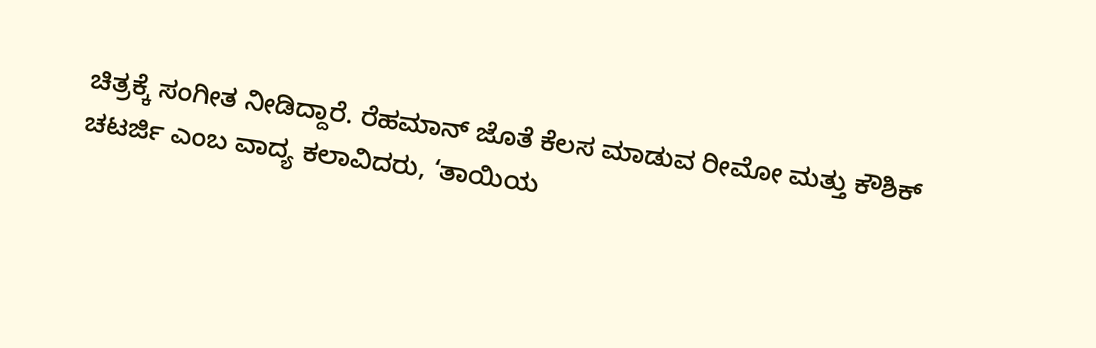ಚಿತ್ರಕ್ಕೆ ಸಂಗೀತ ನೀಡಿದ್ದಾರೆ. ರೆಹಮಾನ್ ಜೊತೆ ಕೆಲಸ ಮಾಡುವ ರೀಮೋ ಮತ್ತು ಕೌಶಿಕ್ ಚಟರ್ಜಿ ಎಂಬ ವಾದ್ಯ ಕಲಾವಿದರು, ‘ತಾಯಿಯ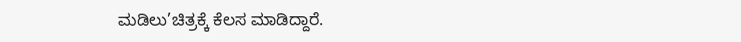ಮಡಿಲು’ಚಿತ್ರಕ್ಕೆ ಕೆಲಸ ಮಾಡಿದ್ದಾರೆ.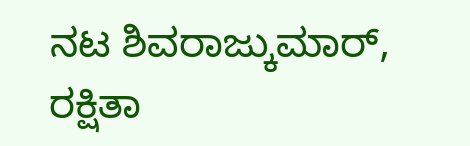ನಟ ಶಿವರಾಜ್ಕುಮಾರ್, ರಕ್ಷಿತಾ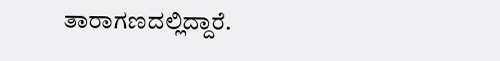ತಾರಾಗಣದಲ್ಲಿದ್ದಾರೆ.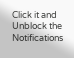Click it and Unblock the Notifications